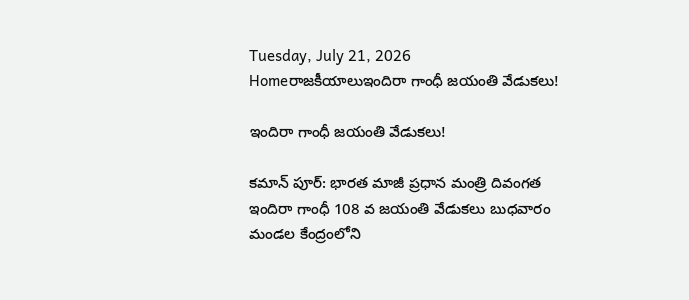Tuesday, July 21, 2026
Homeరాజకీయాలుఇందిరా గాంధీ జయంతి వేడుకలు!

ఇందిరా గాంధీ జయంతి వేడుకలు!

కమాన్ పూర్: భారత మాజీ ప్రధాన మంత్రి దివంగత ఇందిరా గాంధీ 108 వ జయంతి వేడుకలు బుధవారం మండల కేంద్రంలోని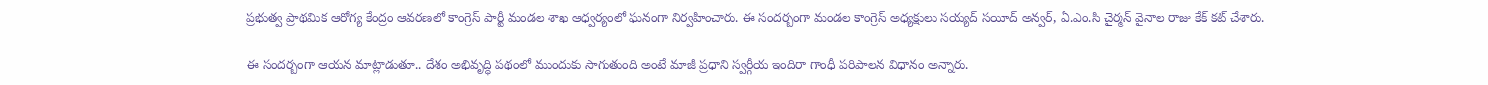ప్రభుత్వ ప్రాథమిక ఆరోగ్య కేంద్రం ఆవరణలో కాంగ్రెస్ పార్టీ మండల శాఖ ఆధ్వర్యంలో ఘనంగా నిర్వహించారు. ఈ సందర్బంగా మండల కాంగ్రెస్ అధ్యక్షులు సయ్యద్ సయీద్ అన్వర్, ఏ.ఎం.సి చైర్మన్ వైనాల రాజు కేక్ కట్ చేశారు.

ఈ సందర్బంగా ఆయన మాట్లాడుతూ.. దేశం అభివృద్ధి పథంలో ముందుకు సాగుతుంది అంటే మాజీ ప్రధాని స్వర్గీయ ఇందిరా గాంధీ పరిపాలన విధానం అన్నారు.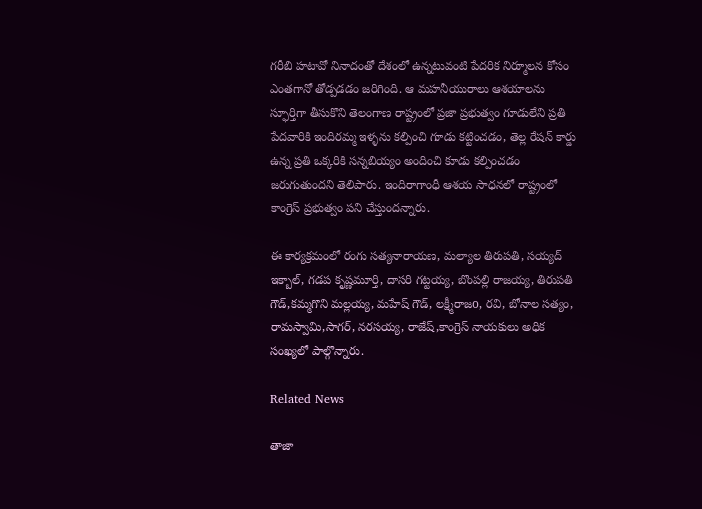గరీబి హటావో నినాదంతో దేశంలో ఉన్నటువంటి పేదరిక నిర్మూలన కోసం ఎంతగానో తోడ్పడడం జరిగింది. ఆ మహనీయురాలు ఆశయాలను స్ఫూర్తిగా తీసుకొని తెలంగాణ రాష్ట్రంలో ప్రజా ప్రభుత్వం గూడులేని ప్రతి పేదవారికి ఇందిరమ్మ ఇళ్ళను కల్పించి గూడు కట్టించడం, తెల్ల రేషన్ కార్డు ఉన్న ప్రతి ఒక్కరికి సన్నబియ్యం అందించి కూడు కల్పించడం జరుగుతుందని తెలిపారు. ఇందిరాగాంధీ ఆశయ సాధనలో రాష్ట్రంలో కాంగ్రెస్ ప్రభుత్వం పని చేస్తుందన్నారు.

ఈ కార్యక్రమంలో రంగు సత్యనారాయణ, మల్యాల తిరుపతి, సయ్యద్ ఇక్బాల్, గడప కృష్ణమూర్తి, దాసరి గట్టయ్య, బొంపల్లి రాజయ్య, తిరుపతి గౌడ్,కమ్మగొని మల్లయ్య, మహేష్ గౌడ్, లక్ష్మీరాజo, రవి, బోనాల సత్యం, రామస్వామి,సాగర్, నరసయ్య, రాజేష్,కాంగ్రెస్ నాయకులు అధిక సంఖ్యలో పాల్గొన్నారు.

Related News

తాజా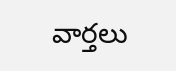వార్తలు